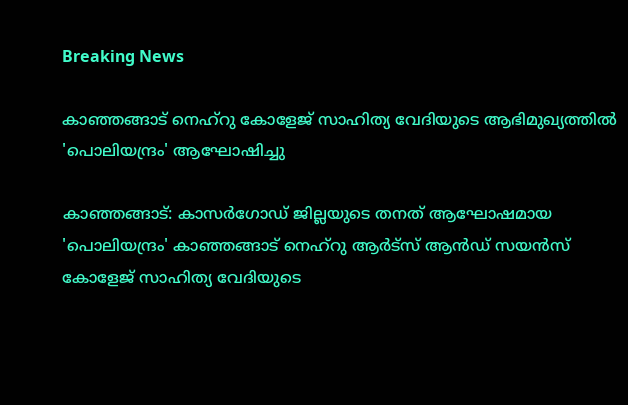Breaking News

കാഞ്ഞങ്ങാട് നെഹ്‌റു കോളേജ് സാഹിത്യ വേദിയുടെ ആഭിമുഖ്യത്തിൽ 'പൊലിയന്ദ്രം' ആഘോഷിച്ചു

കാഞ്ഞങ്ങാട്: കാസർഗോഡ് ജില്ലയുടെ തനത് ആഘോഷമായ 'പൊലിയന്ദ്രം' കാഞ്ഞങ്ങാട് നെഹ്‌റു ആർട്‌സ് ആൻഡ് സയൻസ് കോളേജ് സാഹിത്യ വേദിയുടെ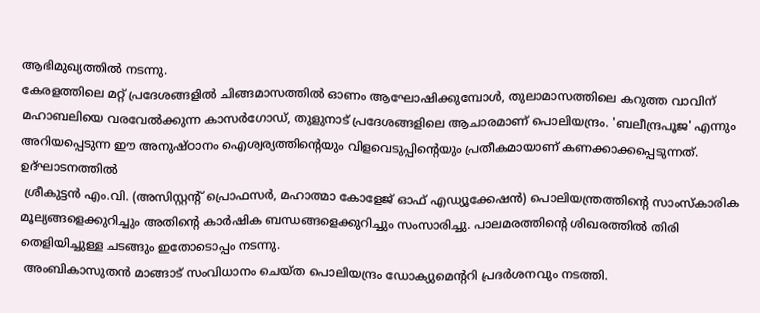ആഭിമുഖ്യത്തിൽ നടന്നു.
കേരളത്തിലെ മറ്റ് പ്രദേശങ്ങളിൽ ചിങ്ങമാസത്തിൽ ഓണം ആഘോഷിക്കുമ്പോൾ, തുലാമാസത്തിലെ കറുത്ത വാവിന് മഹാബലിയെ വരവേൽക്കുന്ന കാസർഗോഡ്, തുളുനാട് പ്രദേശങ്ങളിലെ ആചാരമാണ് പൊലിയന്ദ്രം. 'ബലീന്ദ്രപൂജ' എന്നും അറിയപ്പെടുന്ന ഈ അനുഷ്ഠാനം ഐശ്വര്യത്തിന്റെയും വിളവെടുപ്പിന്റെയും പ്രതീകമായാണ് കണക്കാക്കപ്പെടുന്നത്. ഉദ്ഘാടനത്തിൽ
 ശ്രീകുട്ടൻ എം.വി. (അസിസ്റ്റന്റ് പ്രൊഫസർ, മഹാത്മാ കോളേജ് ഓഫ് എഡ്യൂക്കേഷൻ) പൊലിയന്ത്രത്തിന്റെ സാംസ്കാരിക മൂല്യങ്ങളെക്കുറിച്ചും അതിന്റെ കാർഷിക ബന്ധങ്ങളെക്കുറിച്ചും സംസാരിച്ചു. പാലമരത്തിന്റെ ശിഖരത്തിൽ തിരി തെളിയിച്ചുള്ള ചടങ്ങും ഇതോടൊപ്പം നടന്നു.
 അംബികാസുതൻ മാങ്ങാട് സംവിധാനം ചെയ്ത പൊലിയന്ദ്രം ഡോക്യുമെന്ററി പ്രദർശനവും നടത്തി.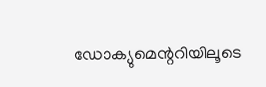ഡോക്യുമെന്ററിയിലൂടെ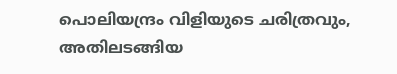പൊലിയന്ദ്രം വിളിയുടെ ചരിത്രവും, അതിലടങ്ങിയ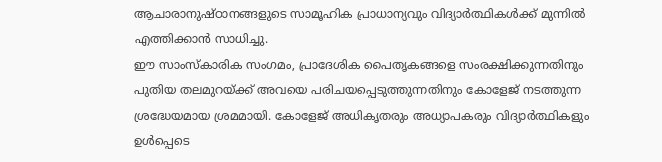ആചാരാനുഷ്ഠാനങ്ങളുടെ സാമൂഹിക പ്രാധാന്യവും വിദ്യാർത്ഥികൾക്ക് മുന്നിൽ എത്തിക്കാൻ സാധിച്ചു.
ഈ സാംസ്കാരിക സംഗമം, പ്രാദേശിക പൈതൃകങ്ങളെ സംരക്ഷിക്കുന്നതിനും പുതിയ തലമുറയ്ക്ക് അവയെ പരിചയപ്പെടുത്തുന്നതിനും കോളേജ് നടത്തുന്ന ശ്രദ്ധേയമായ ശ്രമമായി. കോളേജ് അധികൃതരും അധ്യാപകരും വിദ്യാർത്ഥികളും ഉൾപ്പെടെ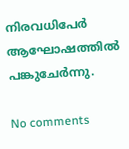നിരവധിപേർ ആഘോഷത്തിൽ പങ്കുചേർന്നു.

No comments